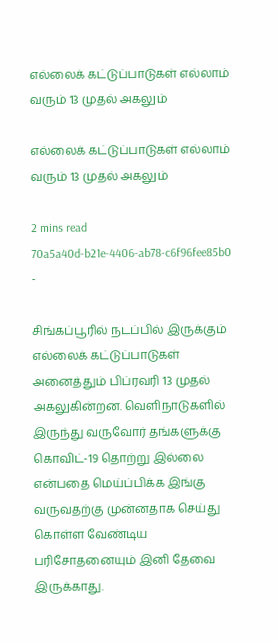எல்லைக் கட்டுப்பாடுகள் எல்லாம் வரும் 13 முதல் அகலும்

எல்லைக் கட்டுப்பாடுகள் எல்லாம் வரும் 13 முதல் அகலும்

2 mins read
70a5a40d-b21e-4406-ab78-c6f96fee85b0
-

சிங்கப்பூரில் நடப்பில் இருக்கும் எல்லைக் கட்டுப்பாடுகள் அனைத்தும் பிப்ரவரி 13 முதல் அகலுகின்றன. வெளிநாடுகளில் இருந்து வருவோர் தங்களுக்கு கொவிட்-19 தொற்று இல்லை என்பதை மெய்ப்பிக்க இங்கு வருவதற்கு முன்னதாக செய்து கொள்ள வேண்டிய பரிசோதனையும் இனி தேவை இருக்காது.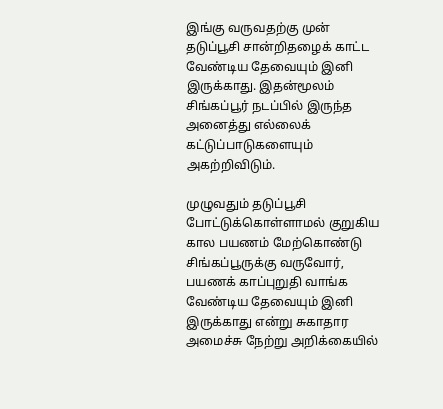இங்கு வருவதற்கு முன் தடுப்பூசி சான்றிதழைக் காட்ட வேண்டிய தேவையும் இனி இருக்காது. இதன்மூலம் சிங்கப்பூர் நடப்பில் இருந்த அனைத்து எல்லைக் கட்டுப்பாடுகளையும் அகற்றிவிடும்.

முழுவதும் தடுப்பூசி போட்டுக்கொள்ளாமல் குறுகிய கால பயணம் மேற்கொண்டு சிங்கப்பூருக்கு வருவோர், பயணக் காப்புறுதி வாங்க வேண்டிய தேவையும் இனி இருக்காது என்று சுகாதார அமைச்சு நேற்று அறிக்கையில்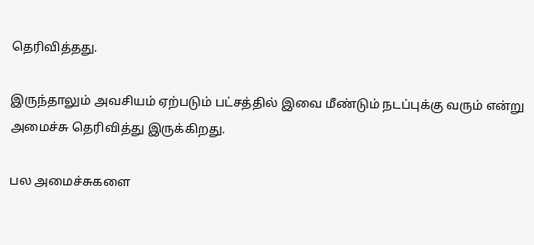தெரிவித்தது.

இருந்தாலும் அவசியம் ஏற்படும் பட்சத்தில் இவை மீண்டும் நடப்புக்கு வரும் என்று அமைச்சு தெரிவித்து இருக்கிறது.

பல அமைச்சுகளை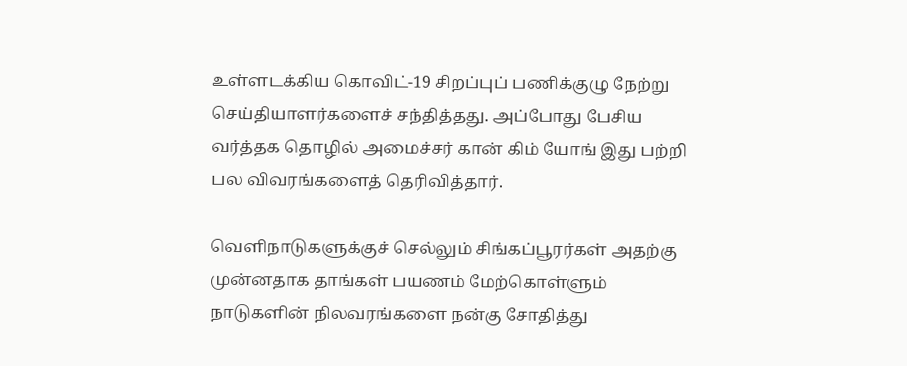உள்ளடக்கிய கொவிட்-19 சிறப்புப் பணிக்குழு நேற்று செய்தியாளர்களைச் சந்தித்தது. அப்போது பேசிய வர்த்தக தொழில் அமைச்சர் கான் கிம் யோங் இது பற்றி பல விவரங்களைத் தெரிவித்தார்.

வெளிநாடுகளுக்குச் செல்லும் சிங்கப்பூரர்கள் அதற்கு முன்னதாக தாங்கள் பயணம் மேற்கொள்ளும் நாடுகளின் நிலவரங்களை நன்கு சோதித்து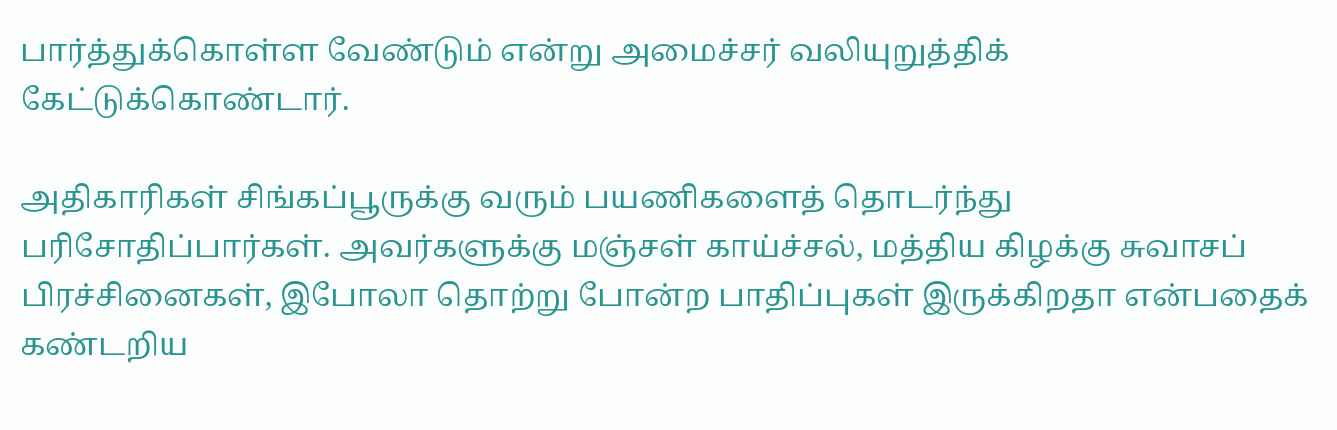பார்த்துக்கொள்ள வேண்டும் என்று அமைச்சர் வலியுறுத்திக் கேட்டுக்கொண்டார்.

அதிகாரிகள் சிங்கப்பூருக்கு வரும் பயணிகளைத் தொடர்ந்து பரிசோதிப்பார்கள். அவர்களுக்கு மஞ்சள் காய்ச்சல், மத்திய கிழக்கு சுவாசப் பிரச்சினைகள், இபோலா தொற்று போன்ற பாதிப்புகள் இருக்கிறதா என்பதைக் கண்டறிய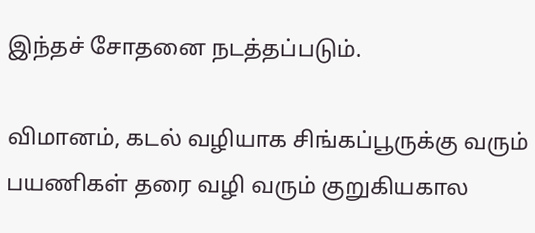இந்தச் சோதனை நடத்தப்படும்.

விமானம், கடல் வழியாக சிங்கப்பூருக்கு வரும் பயணிகள் தரை வழி வரும் குறுகியகால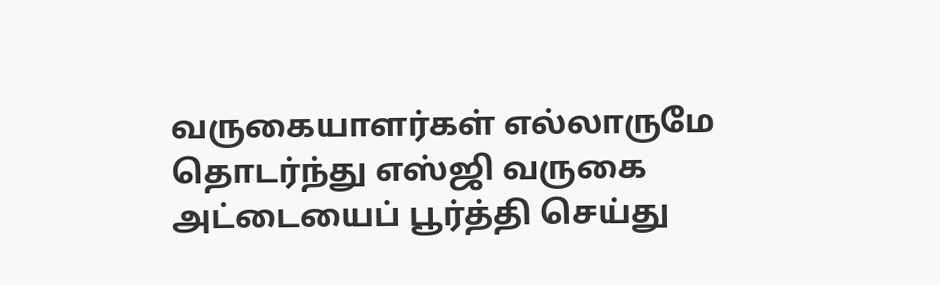வருகையாளர்கள் எல்லாருமே தொடர்ந்து எஸ்ஜி வருகை அட்டையைப் பூர்த்தி செய்து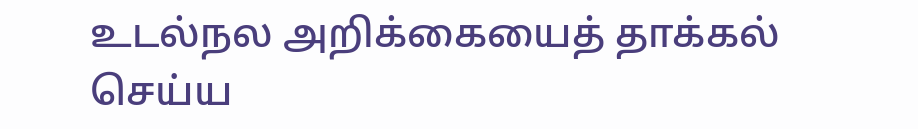உடல்நல அறிக்கையைத் தாக்கல் செய்ய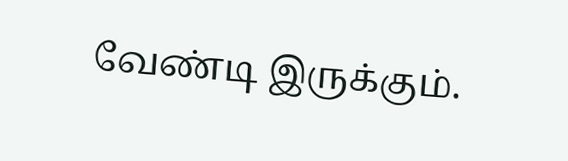வேண்டி இருக்கும்.